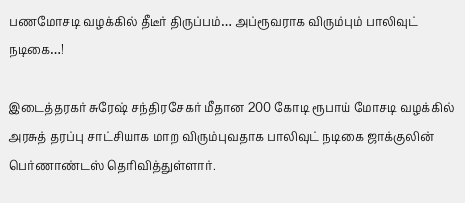பணமோசடி வழக்கில் தீடீர் திருப்பம்… அப்ரூவராக விரும்பும் பாலிவுட் நடிகை…!

இடைத்தரகர் சுரேஷ் சந்திரசேகர் மீதான 200 கோடி ரூபாய் மோசடி வழக்கில் அரசுத் தரப்பு சாட்சியாக மாற விரும்புவதாக பாலிவுட் நடிகை ஜாக்குலின் பெர்ணாண்டஸ் தெரிவித்துள்ளார்.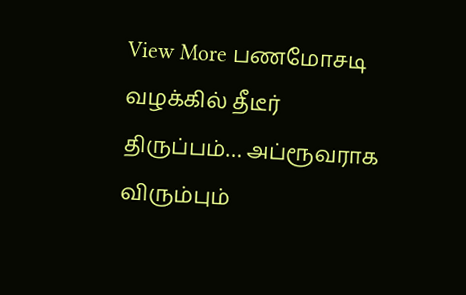View More பணமோசடி வழக்கில் தீடீர் திருப்பம்… அப்ரூவராக விரும்பும்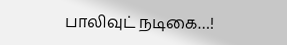பாலிவுட் நடிகை…!